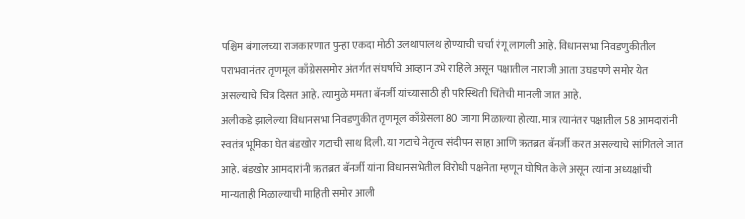पश्चिम बंगालच्या राजकारणात पुन्हा एकदा मोठी उलथापालथ होण्याची चर्चा रंगू लागली आहे. विधानसभा निवडणुकीतील पराभवानंतर तृणमूल काँग्रेससमोर अंतर्गत संघर्षाचे आव्हान उभे राहिले असून पक्षातील नाराजी आता उघडपणे समोर येत असल्याचे चित्र दिसत आहे. त्यामुळे ममता बॅनर्जी यांच्यासाठी ही परिस्थिती चिंतेची मानली जात आहे.
अलीकडे झालेल्या विधानसभा निवडणुकीत तृणमूल काँग्रेसला 80 जागा मिळाल्या होत्या. मात्र त्यानंतर पक्षातील 58 आमदारांनी स्वतंत्र भूमिका घेत बंडखोर गटाची साथ दिली. या गटाचे नेतृत्व संदीपन साहा आणि ऋतब्रत बॅनर्जी करत असल्याचे सांगितले जात आहे. बंडखोर आमदारांनी ऋतब्रत बॅनर्जी यांना विधानसभेतील विरोधी पक्षनेता म्हणून घोषित केले असून त्यांना अध्यक्षांची मान्यताही मिळाल्याची माहिती समोर आली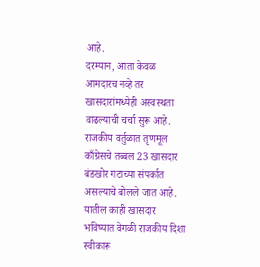आहे.
दरम्यान, आता केवळ आमदारच नव्हे तर खासदारांमध्येही अस्वस्थता वाढल्याची चर्चा सुरू आहे. राजकीय वर्तुळात तृणमूल काँग्रेसचे तब्बल 23 खासदार बंडखोर गटाच्या संपर्कात असल्याचे बोलले जात आहे. यातील काही खासदार भविष्यात वेगळी राजकीय दिशा स्वीकारू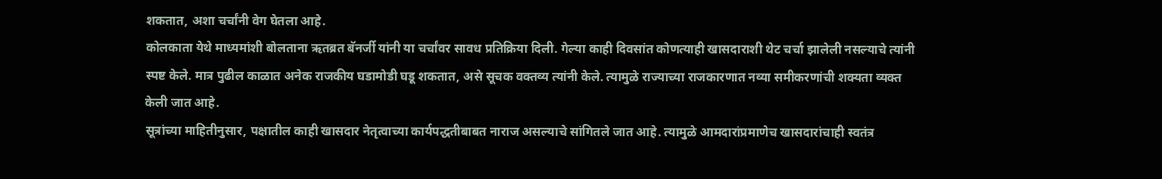शकतात, अशा चर्चांनी वेग घेतला आहे.
कोलकाता येथे माध्यमांशी बोलताना ऋतब्रत बॅनर्जी यांनी या चर्चांवर सावध प्रतिक्रिया दिली. गेल्या काही दिवसांत कोणत्याही खासदाराशी थेट चर्चा झालेली नसल्याचे त्यांनी स्पष्ट केले. मात्र पुढील काळात अनेक राजकीय घडामोडी घडू शकतात, असे सूचक वक्तव्य त्यांनी केले. त्यामुळे राज्याच्या राजकारणात नव्या समीकरणांची शक्यता व्यक्त केली जात आहे.
सूत्रांच्या माहितीनुसार, पक्षातील काही खासदार नेतृत्वाच्या कार्यपद्धतीबाबत नाराज असल्याचे सांगितले जात आहे. त्यामुळे आमदारांप्रमाणेच खासदारांचाही स्वतंत्र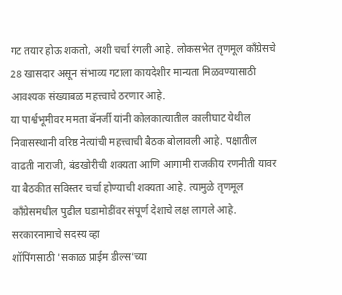गट तयार होऊ शकतो, अशी चर्चा रंगली आहे. लोकसभेत तृणमूल काँग्रेसचे 28 खासदार असून संभाव्य गटाला कायदेशीर मान्यता मिळवण्यासाठी आवश्यक संख्याबळ महत्त्वाचे ठरणार आहे.
या पार्श्वभूमीवर ममता बॅनर्जी यांनी कोलकात्यातील कालीघाट येथील निवासस्थानी वरिष्ठ नेत्यांची महत्त्वाची बैठक बोलावली आहे. पक्षातील वाढती नाराजी, बंडखोरीची शक्यता आणि आगामी राजकीय रणनीती यावर या बैठकीत सविस्तर चर्चा होण्याची शक्यता आहे. त्यामुळे तृणमूल काँग्रेसमधील पुढील घडामोडींवर संपूर्ण देशाचे लक्ष लागले आहे.
सरकारनामाचे सदस्य व्हा
शॉपिंगसाठी 'सकाळ प्राईम डील्स'च्या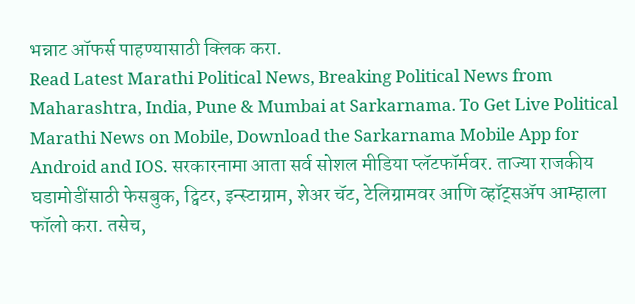भन्नाट ऑफर्स पाहण्यासाठी क्लिक करा.
Read Latest Marathi Political News, Breaking Political News from Maharashtra, India, Pune & Mumbai at Sarkarnama. To Get Live Political Marathi News on Mobile, Download the Sarkarnama Mobile App for Android and IOS. सरकारनामा आता सर्व सोशल मीडिया प्लॅटफॉर्मवर. ताज्या राजकीय घडामोडींसाठी फेसबुक, ट्विटर, इन्स्टाग्राम, शेअर चॅट, टेलिग्रामवर आणि व्हॉट्सॲप आम्हाला फॉलो करा. तसेच,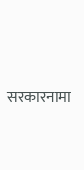सरकारनामा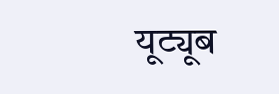यूट्यूब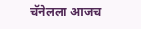चॅनेलला आजच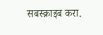सबस्क्राइब करा.